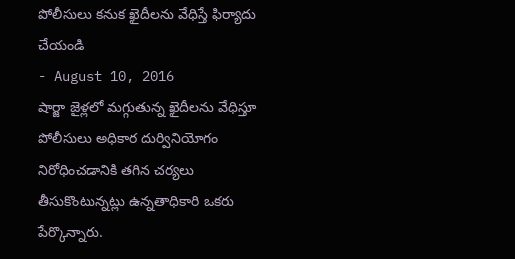పోలీసులు కనుక ఖైదీలను వేధిస్తే ఫిర్యాదు చేయండి
- August 10, 2016
షార్జా జైళ్లలో మగ్గుతున్న ఖైదీలను వేధిస్తూ పోలీసులు అధికార దుర్వినియోగం నిరోధించడానికి తగిన చర్యలు తీసుకొంటున్నట్లు ఉన్నతాధికారి ఒకరు పేర్కొన్నారు.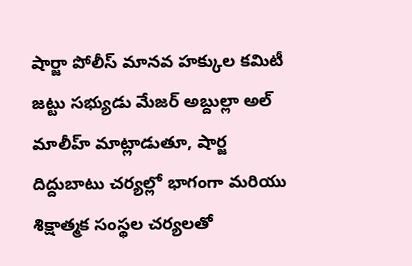షార్జా పోలీస్ మానవ హక్కుల కమిటీ జట్టు సభ్యుడు మేజర్ అబ్దుల్లా అల్ మాలీహ్ మాట్లాడుతూ, షార్జ దిద్దుబాటు చర్యల్లో భాగంగా మరియు శిక్షాత్మక సంస్థల చర్యలతో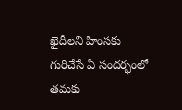ఖైదీలని హింసకు గురిచేసే ఏ సందర్భంలో తమకు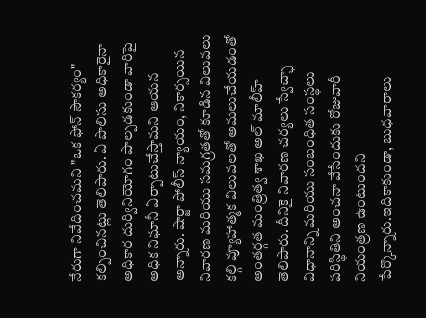నేరుగా నివేదించమని "ఒక ఫోన్ సౌకర్యం" కల్పించినట్లు తెలిపారు. ఏ పొలిసు అధికారైనా అధికార దుర్వినియోగం పాల్పడకుండా వారిపై అధిక నిఘానీ ఏర్పాటుచేస్తామని ఆయన అన్నారు. షార్జా పోలీస్ న్యాయం, నికార్సయిన నివారణ మరియు సమగ్రతతో కూడిన విలువలు కల్గి వ్యూహాత్మక విలువలతో అమలుచేయడంతో అంతర్గత మంత్రిత్వ శాఖ అల్ మాలీహ్ తెలిపారు. దీనికై నివారణ చర్యలు స్వేచ్ఛా విధానాన్ని మరియు సంబంధిత సంస్థలు పరిస్థితిని అంచనా వేసేందుకు రోజువారీ నియంత్రణ ఉంటుందని పేర్కొన్నారు.ఇదికాకుండా, బుధవారాలు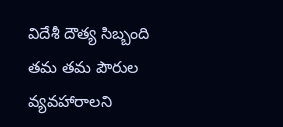విదేశీ దౌత్య సిబ్బంది తమ తమ పౌరుల వ్యవహారాలని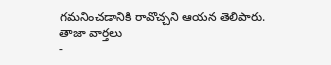గమనించడానికి రావొచ్చని ఆయన తెలిపారు.
తాజా వార్తలు
-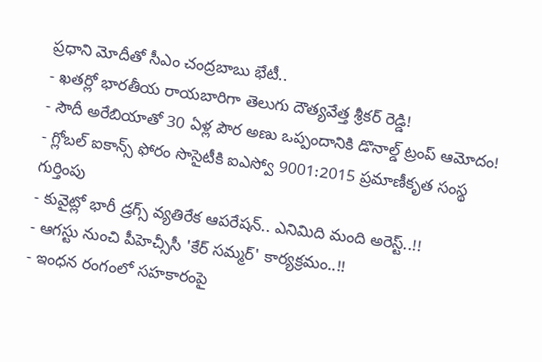ప్రధాని మోదీతో సీఎం చంద్రబాబు భేటీ..
- ఖతర్లో భారతీయ రాయబారిగా తెలుగు దౌత్యవేత్త శ్రీకర్ రెడ్డి!
- సౌదీ అరేబియాతో 30 ఏళ్ల పౌర అణు ఒప్పందానికి డొనాల్డ్ ట్రంప్ ఆమోదం!
- గ్లోబల్ ఐకాన్స్ ఫోరం సొసైటీకి ఐఎస్వో 9001:2015 ప్రమాణీకృత సంస్థ గుర్తింపు
- కువైట్లో భారీ డ్రగ్స్ వ్యతిరేక ఆపరేషన్.. ఎనిమిది మంది అరెస్ట్..!!
- ఆగస్టు నుంచి పీహెచ్సీసీ 'కేర్ సమ్మర్' కార్యక్రమం..!!
- ఇంధన రంగంలో సహకారంపై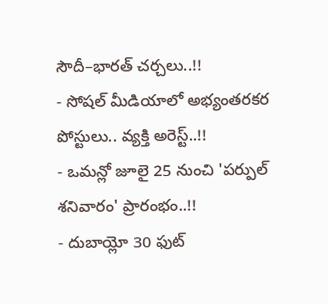సౌదీ–భారత్ చర్చలు..!!
- సోషల్ మీడియాలో అభ్యంతరకర పోస్టులు.. వ్యక్తి అరెస్ట్..!!
- ఒమన్లో జూలై 25 నుంచి 'పర్పుల్ శనివారం' ప్రారంభం..!!
- దుబాయ్లో 30 ఫుట్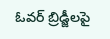ఓవర్ బ్రిడ్జీలపై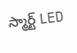స్మార్ట్ LED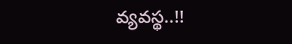వ్యవస్థ..!!